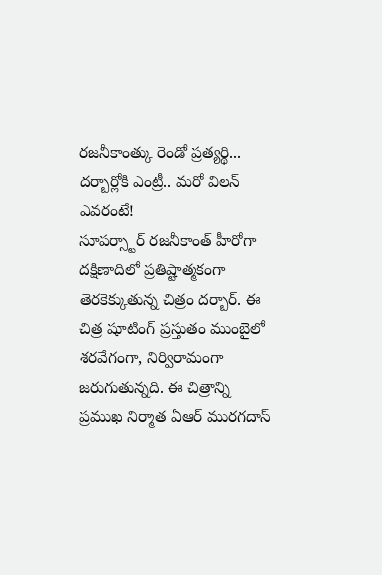రజనీకాంత్కు రెండో ప్రత్యర్థి... దర్బార్లోకి ఎంట్రీ.. మరో విలన్ ఎవరంటే!
సూపర్స్టార్ రజనీకాంత్ హీరోగా దక్షిణాదిలో ప్రతిష్టాత్మకంగా తెరకెక్కుతున్న చిత్రం దర్బార్. ఈ చిత్ర షూటింగ్ ప్రస్తుతం ముంబైలో శరవేగంగా, నిర్విరామంగా జరుగుతున్నది. ఈ చిత్రాన్ని ప్రముఖ నిర్మాత ఏఆర్ మురగదాస్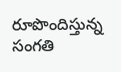రూపొందిస్తున్న సంగతి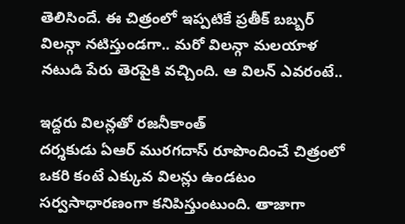తెలిసిందే. ఈ చిత్రంలో ఇప్పటికే ప్రతీక్ బబ్బర్ విలన్గా నటిస్తుండగా.. మరో విలన్గా మలయాళ నటుడి పేరు తెరపైకి వచ్చింది. ఆ విలన్ ఎవరంటే..

ఇద్దరు విలన్లతో రజనీకాంత్
దర్శకుడు ఏఆర్ మురగదాస్ రూపొందించే చిత్రంలో ఒకరి కంటే ఎక్కువ విలన్లు ఉండటం సర్వసాధారణంగా కనిపిస్తుంటుంది. తాజాగా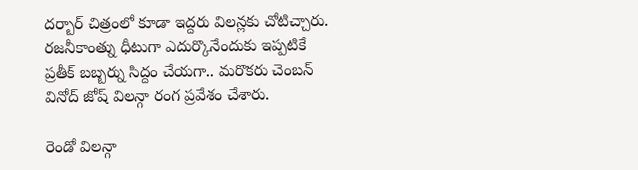దర్బార్ చిత్రంలో కూడా ఇద్దరు విలన్లకు చోటిచ్చారు. రజనీకాంత్ను ధీటుగా ఎదుర్కొనేందుకు ఇప్పటికే ప్రతీక్ బబ్బర్ను సిద్దం చేయగా.. మరొకరు చెంబన్ వినోద్ జోష్ విలన్గా రంగ ప్రవేశం చేశారు.

రెండో విలన్గా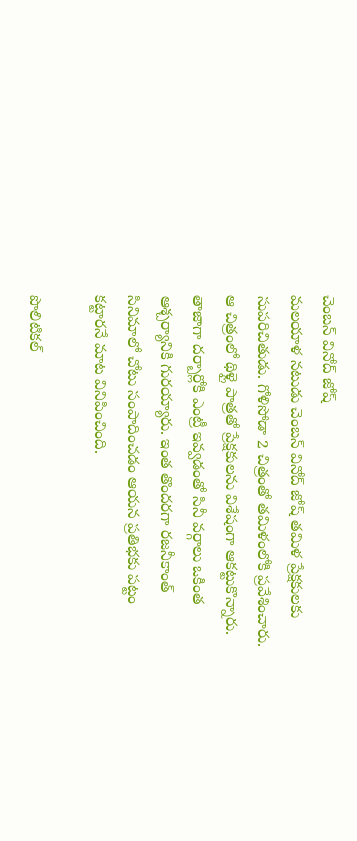చెంబన్ వినోద్ జోష్
మలయాళ నటుడు చెంబన్ వినోద్ జోష్ తమిళ ప్రేక్షకులకు సుపరిచితుడు. గోళిసోడా 2 చిత్రంతో తమిళంలోకి ప్రవేశించారు. ఆ చిత్రంలో థిళ్లై పాత్రతో ప్రేక్షకులను విశేషంగా ఆకట్టుకొన్నారు. తాజాగా దర్బార్లోకి ఎంట్రీ ఇవ్వడంతో సినీ వర్గాలు ఒకింత ఆశ్చర్యానికి గురయ్యారు. ఇంత తొందరగా రజనీకాంత్ సినిమాలో చోటు సంపాదించడం ఆయన ప్రతిభకు పట్టం కట్టారనే మాట వినిపించింది.

పొలిటికల్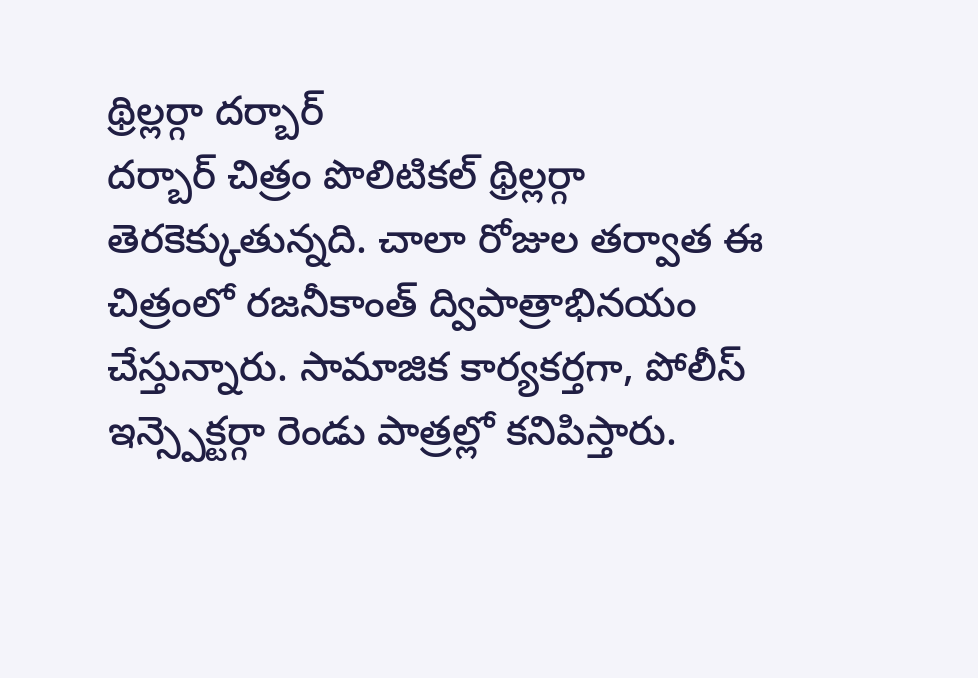థ్రిల్లర్గా దర్బార్
దర్బార్ చిత్రం పొలిటికల్ థ్రిల్లర్గా తెరకెక్కుతున్నది. చాలా రోజుల తర్వాత ఈ చిత్రంలో రజనీకాంత్ ద్విపాత్రాభినయం చేస్తున్నారు. సామాజిక కార్యకర్తగా, పోలీస్ ఇన్స్పెక్టర్గా రెండు పాత్రల్లో కనిపిస్తారు.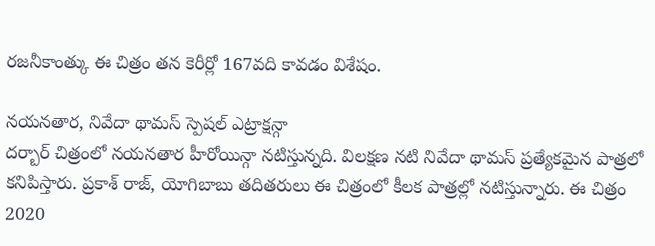రజనీకాంత్కు ఈ చిత్రం తన కెరీర్లో 167వది కావడం విశేషం.

నయనతార, నివేదా థామస్ స్పెషల్ ఎట్రాక్షన్గా
దర్బార్ చిత్రంలో నయనతార హీరోయిన్గా నటిస్తున్నది. విలక్షణ నటి నివేదా థామస్ ప్రత్యేకమైన పాత్రలో కనిపిస్తారు. ప్రకాశ్ రాజ్, యోగిబాబు తదితరులు ఈ చిత్రంలో కీలక పాత్రల్లో నటిస్తున్నారు. ఈ చిత్రం 2020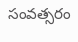సంవత్సరం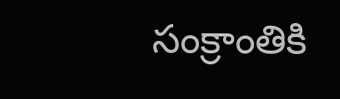సంక్రాంతికి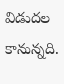విడుదల కానున్నది.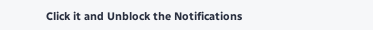Click it and Unblock the Notifications